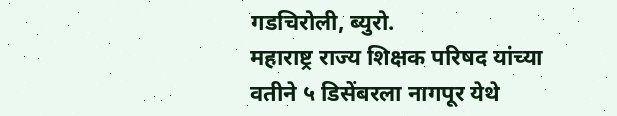गडचिरोली, ब्युरो.
महाराष्ट्र राज्य शिक्षक परिषद यांच्या वतीने ५ डिसेंबरला नागपूर येथे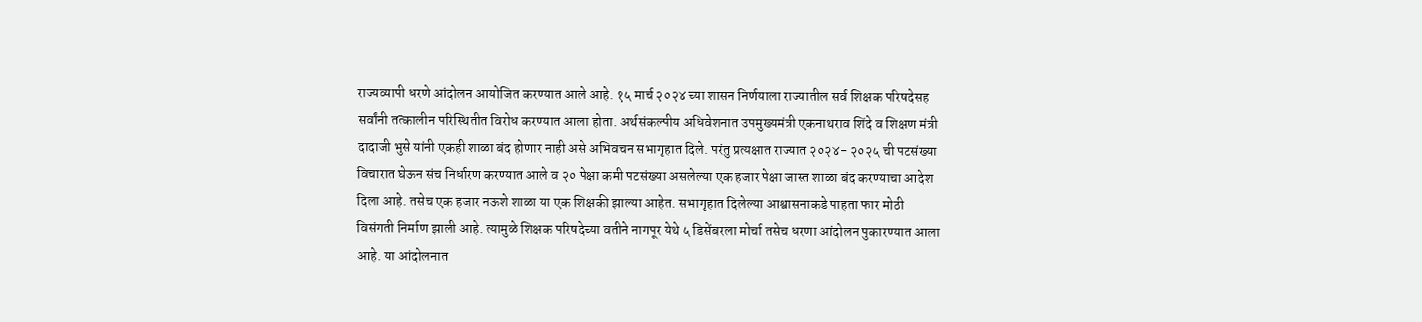राज्यव्यापी धरणे आंदोलन आयोजित करण्यात आले आहे. १५ मार्च २०२४ च्या शासन निर्णयाला राज्यातील सर्व शिक्षक परिषदेसह सर्वांनी तत्कालीन परिस्थितीत विरोध करण्यात आला होता. अर्थसंकल्पीय अधिवेशनात उपमुख्यमंत्री एकनाथराव शिंदे व शिक्षण मंत्री दादाजी भुसे यांनी एकही शाळा बंद होणार नाही असे अभिवचन सभागृहात दिले. परंतु प्रत्यक्षात राज्यात २०२४- २०२५ ची पटसंख्या विचारात घेऊन संच निर्धारण करण्यात आले व २० पेक्षा कमी पटसंख्या असलेल्या एक हजार पेक्षा जास्त शाळा बंद करण्याचा आदेश दिला आहे. तसेच एक हजार नऊशे शाळा या एक शिक्षकी झाल्या आहेत. सभागृहात दिलेल्या आश्वासनाकडे पाहता फार मोठी विसंगती निर्माण झाली आहे. त्यामुळे शिक्षक परिषदेच्या वतीने नागपूर येथे ५ डिसेंबरला मोर्चा तसेच धरणा आंदोलन पुकारण्यात आला आहे. या आंदोलनात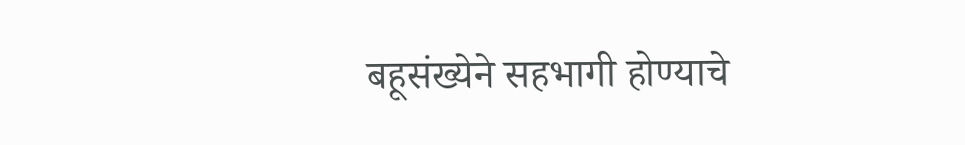बहूसंख्येने सहभागी होण्याचे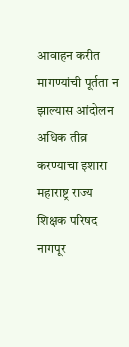आवाहन करीत मागण्यांची पूर्तता न झाल्यास आंदोलन अधिक तीव्र करण्याचा इशारा महाराष्ट्र राज्य शिक्षक परिषद नागपूर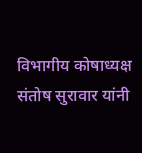विभागीय कोषाध्यक्ष संतोष सुरावार यांनी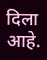दिला आहे.